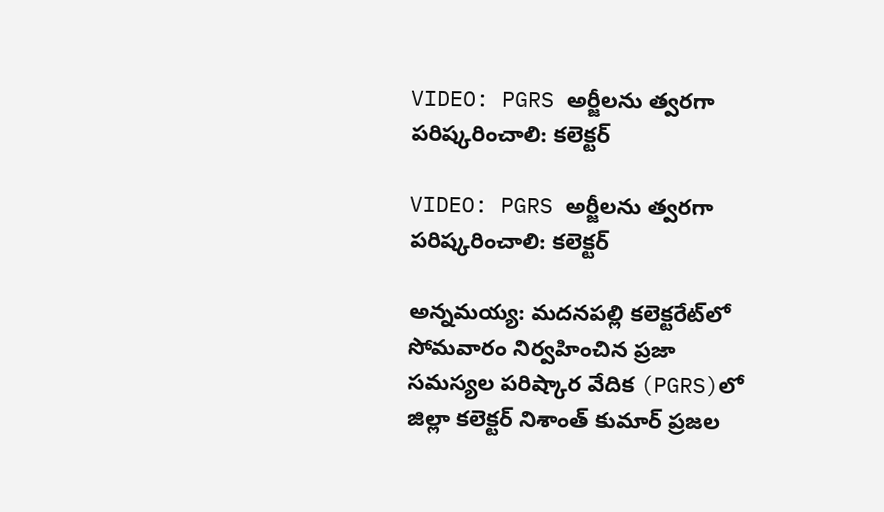VIDEO: PGRS అర్జీలను త్వరగా పరిష్కరించాలి: కలెక్టర్

VIDEO: PGRS అర్జీలను త్వరగా పరిష్కరించాలి: కలెక్టర్

అన్నమయ్య: మదనపల్లి కలెక్టరేట్‌లో సోమవారం నిర్వహించిన ప్రజా సమస్యల పరిష్కార వేదిక (PGRS)లో జిల్లా కలెక్టర్ నిశాంత్ కుమార్ ప్రజల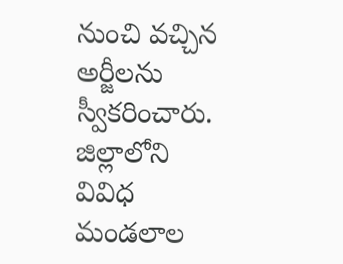నుంచి వచ్చిన అర్జీలను స్వీకరించారు. జిల్లాలోని వివిధ మండలాల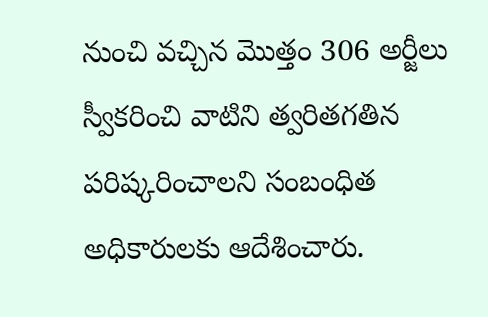నుంచి వచ్చిన మొత్తం 306 అర్జీలు స్వీకరించి వాటిని త్వరితగతిన పరిష్కరించాలని సంబంధిత అధికారులకు ఆదేశించారు.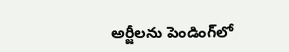అర్జీలను పెండింగ్‌లో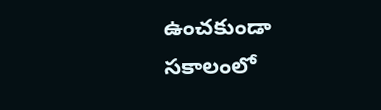ఉంచకుండా సకాలంలో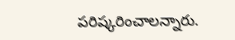పరిష్కరించాలన్నారు.